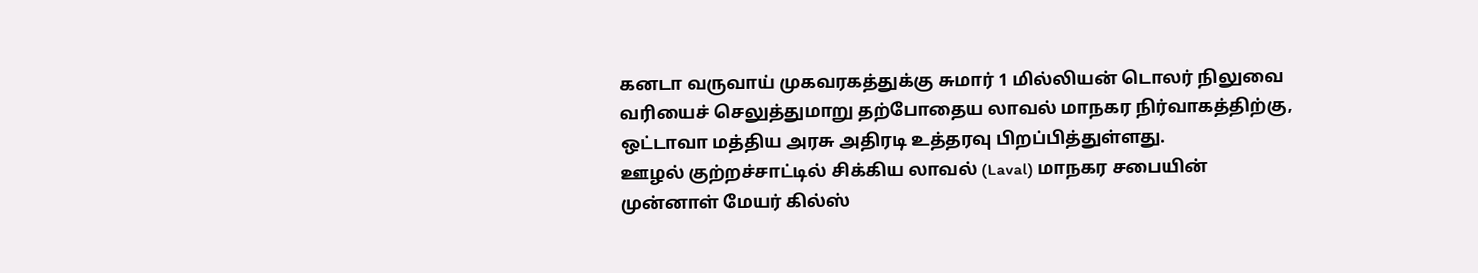கனடா வருவாய் முகவரகத்துக்கு சுமார் 1 மில்லியன் டொலர் நிலுவை வரியைச் செலுத்துமாறு தற்போதைய லாவல் மாநகர நிர்வாகத்திற்கு, ஒட்டாவா மத்திய அரசு அதிரடி உத்தரவு பிறப்பித்துள்ளது.
ஊழல் குற்றச்சாட்டில் சிக்கிய லாவல் (Laval) மாநகர சபையின் முன்னாள் மேயர் கில்ஸ்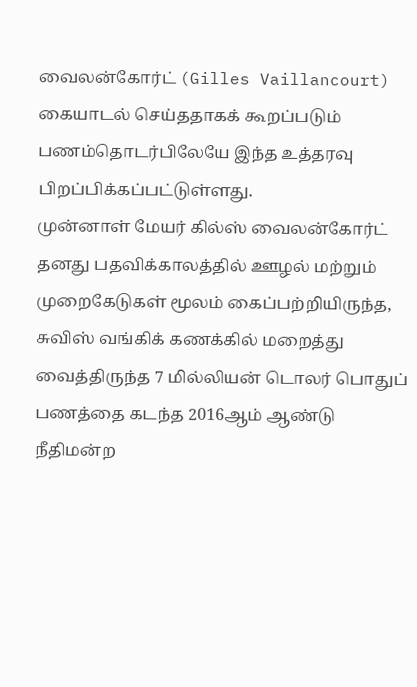வைலன்கோர்ட் (Gilles Vaillancourt) கையாடல் செய்ததாகக் கூறப்படும் பணம்தொடர்பிலேயே இந்த உத்தரவு பிறப்பிக்கப்பட்டுள்ளது.
முன்னாள் மேயர் கில்ஸ் வைலன்கோர்ட் தனது பதவிக்காலத்தில் ஊழல் மற்றும் முறைகேடுகள் மூலம் கைப்பற்றியிருந்த, சுவிஸ் வங்கிக் கணக்கில் மறைத்து வைத்திருந்த 7 மில்லியன் டொலர் பொதுப் பணத்தை கடந்த 2016ஆம் ஆண்டு நீதிமன்ற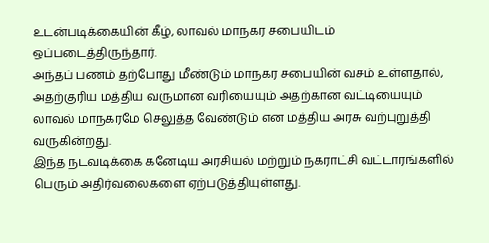உடன்படிக்கையின் கீழ், லாவல் மாநகர சபையிடம் ஒப்படைத்திருந்தார்.
அந்தப் பணம் தற்போது மீண்டும் மாநகர சபையின் வசம் உள்ளதால், அதற்குரிய மத்திய வருமான வரியையும் அதற்கான வட்டியையும் லாவல் மாநகரமே செலுத்த வேண்டும் என மத்திய அரசு வற்புறுத்தி வருகின்றது.
இந்த நடவடிக்கை கனேடிய அரசியல் மற்றும் நகராட்சி வட்டாரங்களில் பெரும் அதிர்வலைகளை ஏற்படுத்தியுள்ளது.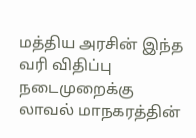மத்திய அரசின் இந்த வரி விதிப்பு நடைமுறைக்கு லாவல் மாநகரத்தின்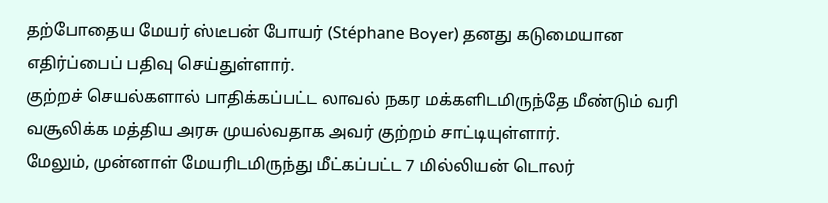தற்போதைய மேயர் ஸ்டீபன் போயர் (Stéphane Boyer) தனது கடுமையான எதிர்ப்பைப் பதிவு செய்துள்ளார்.
குற்றச் செயல்களால் பாதிக்கப்பட்ட லாவல் நகர மக்களிடமிருந்தே மீண்டும் வரி வசூலிக்க மத்திய அரசு முயல்வதாக அவர் குற்றம் சாட்டியுள்ளார்.
மேலும், முன்னாள் மேயரிடமிருந்து மீட்கப்பட்ட 7 மில்லியன் டொலர்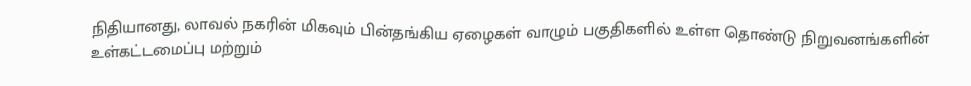நிதியானது, லாவல் நகரின் மிகவும் பின்தங்கிய ஏழைகள் வாழும் பகுதிகளில் உள்ள தொண்டு நிறுவனங்களின் உள்கட்டமைப்பு மற்றும்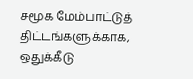சமூக மேம்பாட்டுத் திட்டங்களுக்காக, ஒதுக்கீடு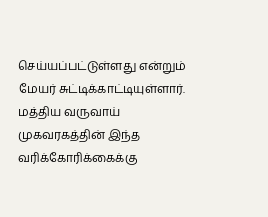செய்யப்பட்டுள்ளது என்றும் மேயர் சுட்டிக்காட்டியுள்ளார்.
மத்திய வருவாய் முகவரகத்தின் இந்த வரிக்கோரிக்கைக்கு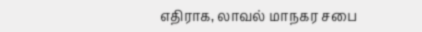எதிராக, லாவல் மாநகர சபை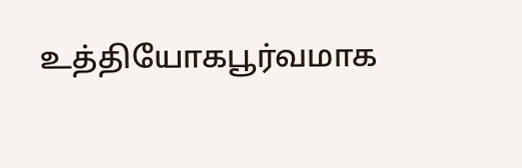உத்தியோகபூர்வமாக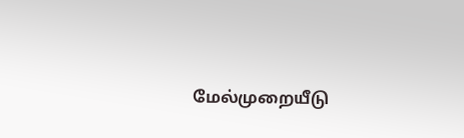மேல்முறையீடு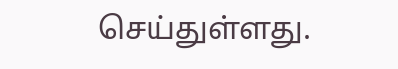செய்துள்ளது.